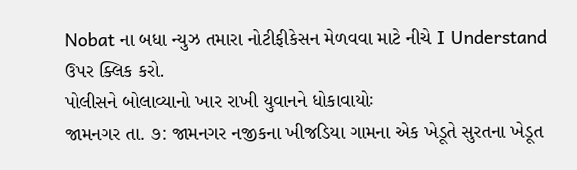Nobat ના બધા ન્યુઝ તમારા નોટીફીકેસન મેળવવા માટે નીચે I Understand ઉપર ક્લિક કરો.
પોલીસને બોલાવ્યાનો ખાર રાખી યુવાનને ધોકાવાયોઃ
જામનગર તા. ૭: જામનગર નજીકના ખીજડિયા ગામના એક ખેડૂતે સુરતના ખેડૂત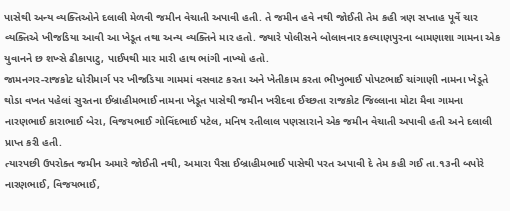પાસેથી અન્ય વ્યક્તિઓને દલાલી મેળવી જમીન વેચાતી અપાવી હતી. તે જમીન હવે નથી જોઈતી તેમ કહી ત્રણ સપ્તાહ પૂર્વે ચાર વ્યક્તિએ ખીજડિયા આવી આ ખેડૂત તથા અન્ય વ્યક્તિને માર હતો. જ્યારે પોલીસને બોલાવનાર કલ્યાણપુરના બામણાશા ગામના એક યુવાનને છ શખ્સે ઢીકાપાટુ, પાઈપથી માર મારી હાથ ભાંગી નાખ્યો હતો.
જામનગર-રાજકોટ ધોરીમાર્ગ પર ખીજડિયા ગામમાં વસવાટ કરતા અને ખેતીકામ કરતા ભીખુભાઈ પોપટભાઈ ચાંગાણી નામના ખેડૂતે થોડા વખત પહેલાં સુરતના ઈબ્રાહીમભાઈ નામના ખેડૂત પાસેથી જમીન ખરીદવા ઈચ્છતા રાજકોટ જિલ્લાના મોટા મૈવા ગામના નારણભાઈ કારાભાઈ બેરા, વિજયભાઈ ગોવિંદભાઈ પટેલ, મનિષ રતીલાલ પણસારાને એક જમીન વેચાતી અપાવી હતી અને દલાલી પ્રાપ્ત કરી હતી.
ત્યારપછી ઉપરોક્ત જમીન અમારે જોઈતી નથી, અમારા પૈસા ઈબ્રાહીમભાઈ પાસેથી પરત અપાવી દે તેમ કહી ગઈ તા.૧૩ની બપોરે નારણભાઈ, વિજયભાઈ,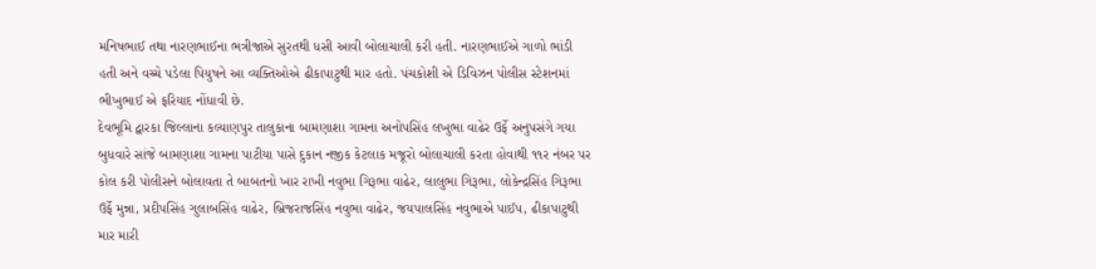મનિષભાઈ તથા નારણભાઈના ભત્રીજાએ સુરતથી ધસી આવી બોલાચાલી કરી હતી. નારણભાઈએ ગાળો ભાંડી હતી અને વચ્ચે પડેલા પિયુષને આ વ્યક્તિઓએ ઢીકાપાટુથી માર હતો. પંચકોશી એ ડિવિઝન પોલીસ સ્ટેશનમાં ભીખુભાઈ એ ફરિયાદ નોંધાવી છે.
દેવભૂમિ દ્વારકા જિલ્લાના કલ્યાણપુર તાલુકાના બામણાશા ગામના અનોપસિંહ લખુભા વાઢેર ઉર્ફે અનુપસંગે ગયા બુધવારે સાંજે બામણાશા ગામના પાટીયા પાસે દુકાન નજીક કેટલાક મજૂરો બોલાચાલી કરતા હોવાથી ૧૧ર નંબર પર કોલ કરી પોલીસને બોલાવતા તે બાબતનો ખાર રાખી નવુભા ગિરૂભા વાઢેર, લાલુભા ગિરૂભા, લોકેન્દ્રસિંહ ગિરૂભા ઉર્ફે મુન્ના, પ્રદીપસિંહ ગુલાબસિંહ વાઢેર, બ્રિજરાજસિંહ નવુભા વાઢેર, જયપાલસિંહ નવુભાએ પાઈપ, ઢીકાપાટુથી માર મારી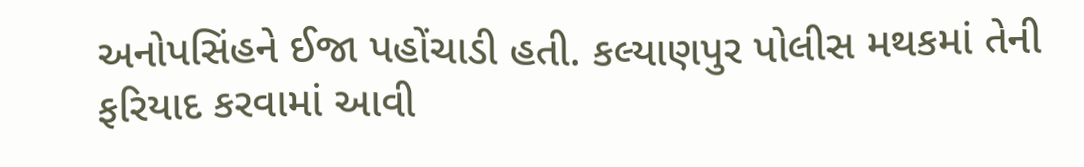અનોપસિંહને ઈજા પહોંચાડી હતી. કલ્યાણપુર પોલીસ મથકમાં તેની ફરિયાદ કરવામાં આવી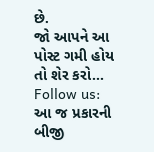છે.
જો આપને આ પોસ્ટ ગમી હોય તો શેર કરો...
Follow us: આ જ પ્રકારની બીજી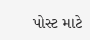પોસ્ટ માટે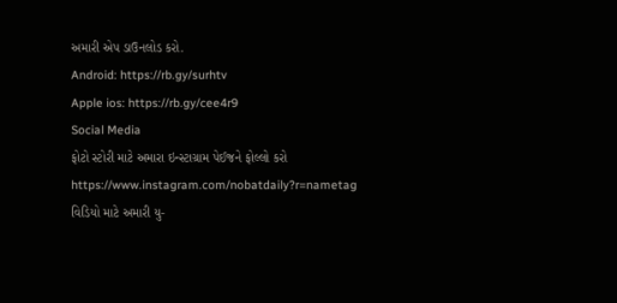અમારી એપ ડાઉનલોડ કરો.
Android: https://rb.gy/surhtv
Apple ios: https://rb.gy/cee4r9
Social Media
ફોટો સ્ટોરી માટે અમારા ઇન્સ્ટાગ્રામ પેઈજને ફોલ્લો કરો
https://www.instagram.com/nobatdaily?r=nametag
વિડિયો માટે અમારી યુ-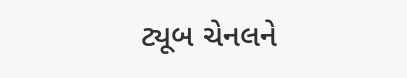ટ્યૂબ ચેનલને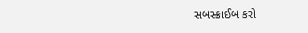સબસ્ક્રાઈબ કરો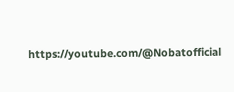https://youtube.com/@Nobatofficial